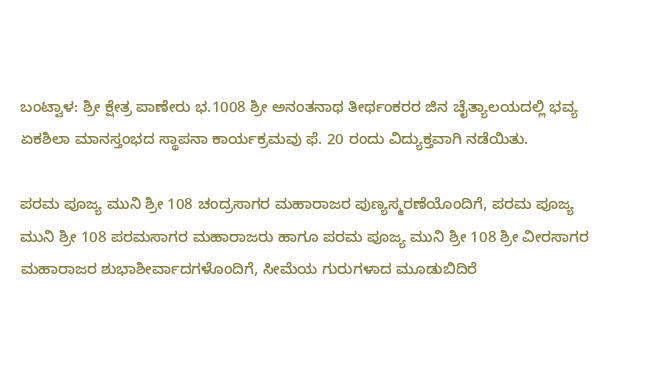ಬಂಟ್ವಾಳ: ಶ್ರೀ ಕ್ಷೇತ್ರ ಪಾಣೇರು ಭ.1008 ಶ್ರೀ ಅನಂತನಾಥ ತೀರ್ಥಂಕರರ ಜಿನ ಚೈತ್ಯಾಲಯದಲ್ಲಿ ಭವ್ಯ ಏಕಶಿಲಾ ಮಾನಸ್ತಂಭದ ಸ್ಥಾಪನಾ ಕಾರ್ಯಕ್ರಮವು ಫೆ. 20 ರಂದು ವಿದ್ಯುಕ್ತವಾಗಿ ನಡೆಯಿತು.

ಪರಮ ಪೂಜ್ಯ ಮುನಿ ಶ್ರೀ 108 ಚಂದ್ರಸಾಗರ ಮಹಾರಾಜರ ಪುಣ್ಯಸ್ಮರಣೆಯೊಂದಿಗೆ, ಪರಮ ಪೂಜ್ಯ ಮುನಿ ಶ್ರೀ 108 ಪರಮಸಾಗರ ಮಹಾರಾಜರು ಹಾಗೂ ಪರಮ ಪೂಜ್ಯ ಮುನಿ ಶ್ರೀ 108 ಶ್ರೀ ವೀರಸಾಗರ ಮಹಾರಾಜರ ಶುಭಾಶೀರ್ವಾದಗಳೊಂದಿಗೆ, ಸೀಮೆಯ ಗುರುಗಳಾದ ಮೂಡುಬಿದಿರೆ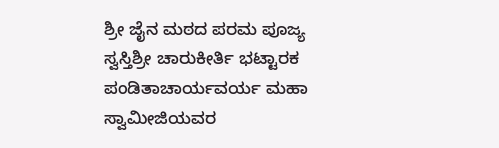ಶ್ರೀ ಜೈನ ಮಠದ ಪರಮ ಪೂಜ್ಯ ಸ್ವಸ್ತಿಶ್ರೀ ಚಾರುಕೀರ್ತಿ ಭಟ್ಟಾರಕ ಪಂಡಿತಾಚಾರ್ಯವರ್ಯ ಮಹಾ ಸ್ವಾಮೀಜಿಯವರ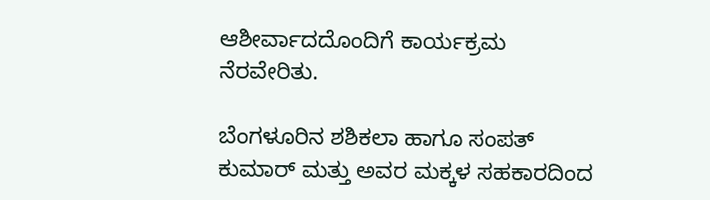ಆಶೀರ್ವಾದದೊಂದಿಗೆ ಕಾರ್ಯಕ್ರಮ ನೆರವೇರಿತು.

ಬೆಂಗಳೂರಿನ ಶಶಿಕಲಾ ಹಾಗೂ ಸಂಪತ್ ಕುಮಾರ್ ಮತ್ತು ಅವರ ಮಕ್ಕಳ ಸಹಕಾರದಿಂದ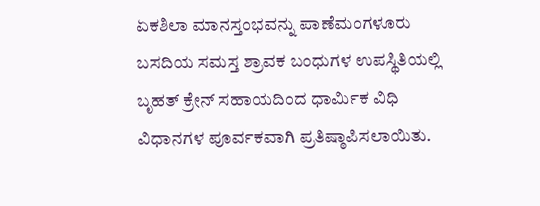ಏಕಶಿಲಾ ಮಾನಸ್ತಂಭವನ್ನು ಪಾಣೆಮಂಗಳೂರು ಬಸದಿಯ ಸಮಸ್ತ ಶ್ರಾವಕ ಬಂಧುಗಳ ಉಪಸ್ಥಿತಿಯಲ್ಲಿ ಬೃಹತ್ ಕ್ರೇನ್ ಸಹಾಯದಿಂದ ಧಾರ್ಮಿಕ ವಿಧಿ ವಿಧಾನಗಳ ಪೂರ್ವಕವಾಗಿ ಪ್ರತಿಷ್ಠಾಪಿಸಲಾಯಿತು.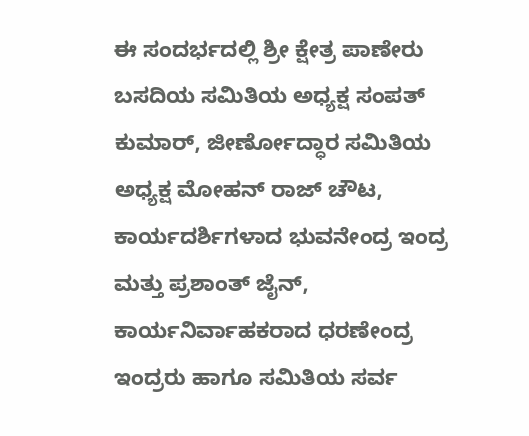ಈ ಸಂದರ್ಭದಲ್ಲಿ ಶ್ರೀ ಕ್ಷೇತ್ರ ಪಾಣೇರು ಬಸದಿಯ ಸಮಿತಿಯ ಅಧ್ಯಕ್ಷ ಸಂಪತ್ ಕುಮಾರ್, ಜೀರ್ಣೋದ್ಧಾರ ಸಮಿತಿಯ ಅಧ್ಯಕ್ಷ ಮೋಹನ್ ರಾಜ್ ಚೌಟ, ಕಾರ್ಯದರ್ಶಿಗಳಾದ ಭುವನೇಂದ್ರ ಇಂದ್ರ ಮತ್ತು ಪ್ರಶಾಂತ್ ಜೈನ್, ಕಾರ್ಯನಿರ್ವಾಹಕರಾದ ಧರಣೇಂದ್ರ ಇಂದ್ರರು ಹಾಗೂ ಸಮಿತಿಯ ಸರ್ವ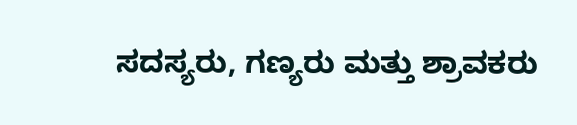ಸದಸ್ಯರು, ಗಣ್ಯರು ಮತ್ತು ಶ್ರಾವಕರು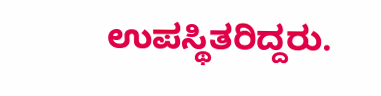ಉಪಸ್ಥಿತರಿದ್ದರು.